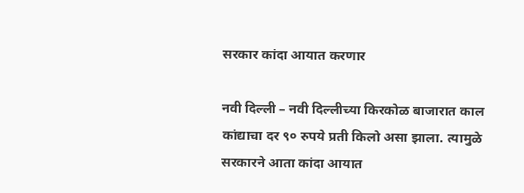सरकार कांदा आयात करणार

नवी दिल्ली – नवी दिल्लीच्या किरकोळ बाजारात काल कांद्याचा दर ९० रुपये प्रती किलो असा झाला. त्यामुळे सरकारने आता कांदा आयात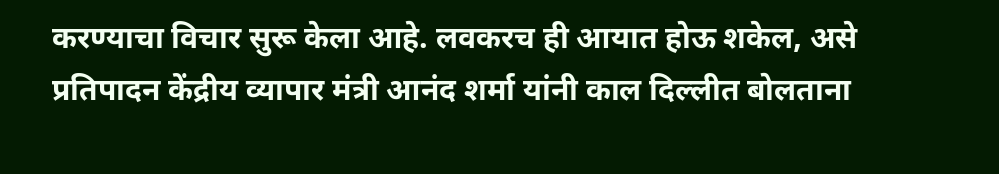करण्याचा विचार सुरू केला आहे. लवकरच ही आयात होऊ शकेल, असे प्रतिपादन केंद्रीय व्यापार मंत्री आनंद शर्मा यांनी काल दिल्लीत बोलताना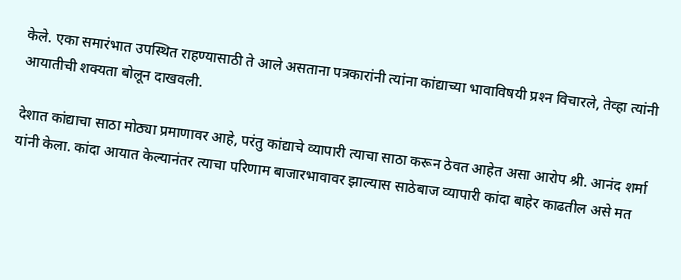केले. एका समारंभात उपस्थित राहण्यासाठी ते आले असताना पत्रकारांनी त्यांना कांद्याच्या भावाविषयी प्रश्‍न विचारले, तेव्हा त्यांनी आयातीची शक्यता बोलून दाखवली.

देशात कांद्याचा साठा मोठ्या प्रमाणावर आहे, परंतु कांद्याचे व्यापारी त्याचा साठा करून ठेवत आहेत असा आरोप श्री. आनंद शर्मा यांनी केला. कांदा आयात केल्यानंतर त्याचा परिणाम बाजारभावावर झाल्यास साठेबाज व्यापारी कांदा बाहेर काढतील असे मत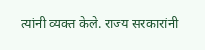त्यांनी व्यक्त केले. राज्य सरकारांनी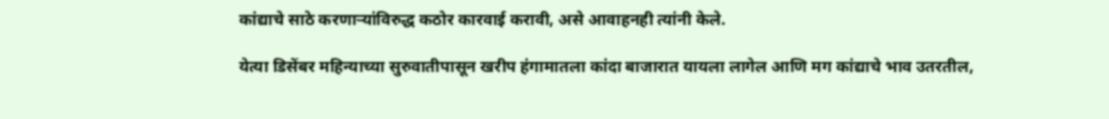कांद्याचे साठे करणार्‍यांविरुद्ध कठोर कारवाई करावी, असे आवाहनही त्यांनी केले.

येत्या डिसेंबर महिन्याच्या सुरुवातीपासून खरीप हंगामातला कांदा बाजारात यायला लागेल आणि मग कांद्याचे भाव उतरतील,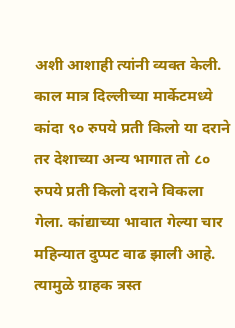अशी आशाही त्यांनी व्यक्त केली. काल मात्र दिल्लीच्या मार्केटमध्ये कांदा ९० रुपये प्रती किलो या दराने तर देशाच्या अन्य भागात तो ८० रुपये प्रती किलो दराने विकला गेला. कांद्याच्या भावात गेल्या चार महिन्यात दुप्पट वाढ झाली आहे. त्यामुळे ग्राहक त्रस्त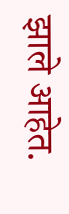झाले आहेत.